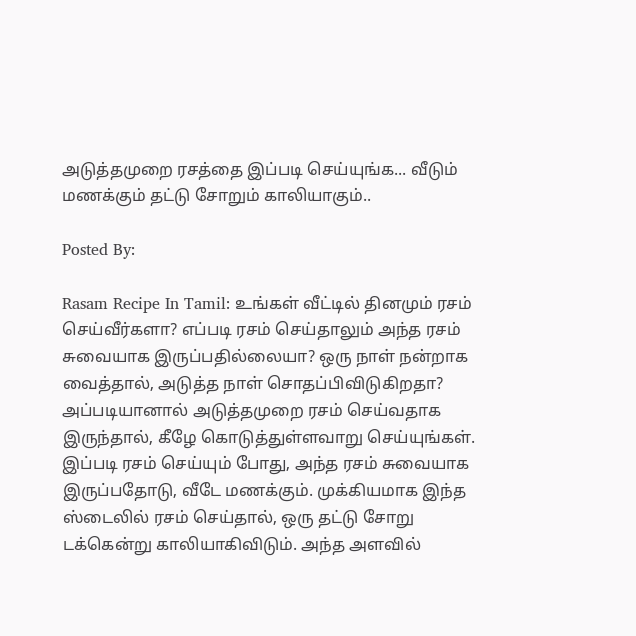அடுத்தமுறை ரசத்தை இப்படி செய்யுங்க... வீடும் மணக்கும் தட்டு சோறும் காலியாகும்..

Posted By:

Rasam Recipe In Tamil: உங்கள் வீட்டில் தினமும் ரசம் செய்வீர்களா? எப்படி ரசம் செய்தாலும் அந்த ரசம் சுவையாக இருப்பதில்லையா? ஒரு நாள் நன்றாக வைத்தால், அடுத்த நாள் சொதப்பிவிடுகிறதா? அப்படியானால் அடுத்தமுறை ரசம் செய்வதாக இருந்தால், கீழே கொடுத்துள்ளவாறு செய்யுங்கள். இப்படி ரசம் செய்யும் போது, அந்த ரசம் சுவையாக இருப்பதோடு, வீடே மணக்கும். முக்கியமாக இந்த ஸ்டைலில் ரசம் செய்தால், ஒரு தட்டு சோறு டக்கென்று காலியாகிவிடும். அந்த அளவில்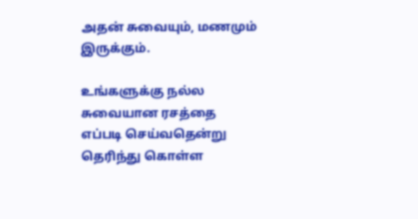அதன் சுவையும், மணமும் இருக்கும்.

உங்களுக்கு நல்ல சுவையான ரசத்தை எப்படி செய்வதென்று தெரிந்து கொள்ள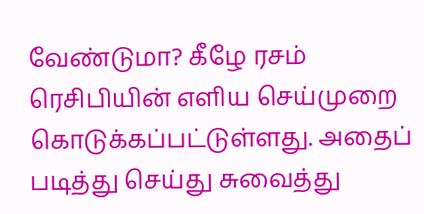வேண்டுமா? கீழே ரசம் ரெசிபியின் எளிய செய்முறை கொடுக்கப்பட்டுள்ளது. அதைப் படித்து செய்து சுவைத்து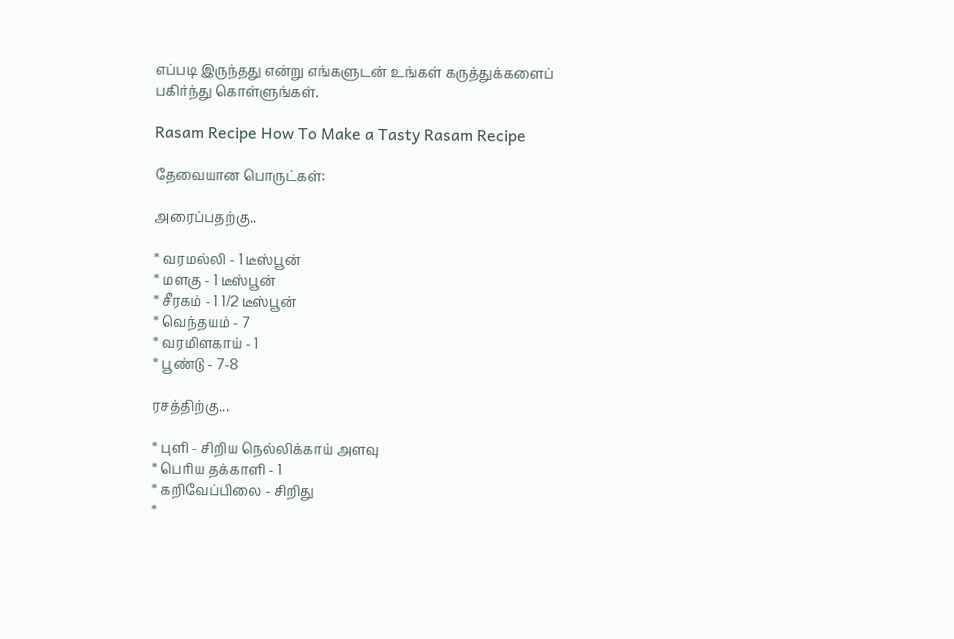எப்படி இருந்தது என்று எங்களுடன் உங்கள் கருத்துக்களைப் பகிர்ந்து கொள்ளுங்கள்.

Rasam Recipe How To Make a Tasty Rasam Recipe

தேவையான பொருட்கள்:

அரைப்பதற்கு..

* வரமல்லி - 1 டீஸ்பூன்
* மளகு - 1 டீஸ்பூன்
* சீரகம் - 1 1/2 டீஸ்பூன்
* வெந்தயம் - 7
* வரமிளகாய் - 1
* பூண்டு - 7-8

ரசத்திற்கு...

* புளி - சிறிய நெல்லிக்காய் அளவு
* பெரிய தக்காளி - 1
* கறிவேப்பிலை - சிறிது
*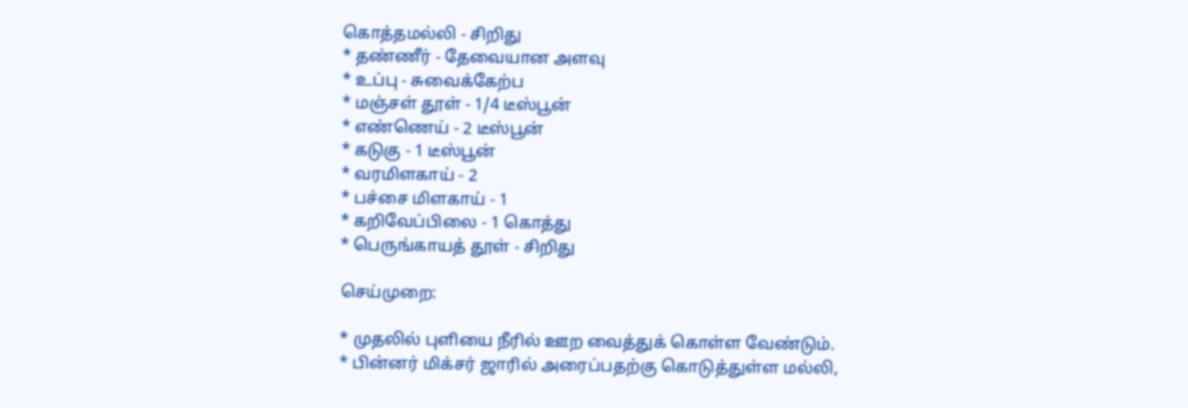கொத்தமல்லி - சிறிது
* தண்ணீர் - தேவையான அளவு
* உப்பு - சுவைக்கேற்ப
* மஞ்சள் தூள் - 1/4 டீஸ்பூன்
* எண்ணெய் - 2 டீஸ்பூன்
* கடுகு - 1 டீஸ்பூன்
* வரமிளகாய் - 2
* பச்சை மிளகாய் - 1
* கறிவேப்பிலை - 1 கொத்து
* பெருங்காயத் தூள் - சிறிது

செய்முறை:

* முதலில் புளியை நீரில் ஊற வைத்துக் கொள்ள வேண்டும்.
* பின்னர் மிக்சர் ஜாரில் அரைப்பதற்கு கொடுத்துள்ள மல்லி,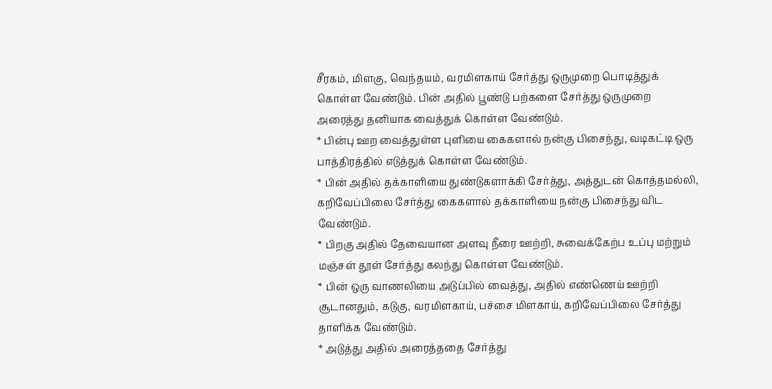சீரகம், மிளகு, வெந்தயம், வரமிளகாய் சேர்த்து ஒருமுறை பொடித்துக் கொள்ள வேண்டும். பின் அதில் பூண்டு பற்களை சேர்த்து ஒருமுறை அரைத்து தனியாக வைத்துக் கொள்ள வேண்டும்.
* பின்பு ஊற வைத்துள்ள புளியை கைகளால் நன்கு பிசைந்து, வடிகட்டி ஒரு பாத்திரத்தில் எடுத்துக் கொள்ள வேண்டும்.
* பின் அதில் தக்காளியை துண்டுகளாக்கி சேர்த்து, அத்துடன் கொத்தமல்லி, கறிவேப்பிலை சேர்த்து கைகளால் தக்காளியை நன்கு பிசைந்து விட வேண்டும்.
* பிறகு அதில் தேவையான அளவு நீரை ஊற்றி, சுவைக்கேற்ப உப்பு மற்றும் மஞ்சள் தூள் சேர்த்து கலந்து கொள்ள வேண்டும்.
* பின் ஒரு வாணலியை அடுப்பில் வைத்து, அதில் எண்ணெய் ஊற்றி சூடானதும், கடுகு, வரமிளகாய், பச்சை மிளகாய், கறிவேப்பிலை சேர்த்து தாளிக்க வேண்டும்.
* அடுத்து அதில் அரைத்ததை சேர்த்து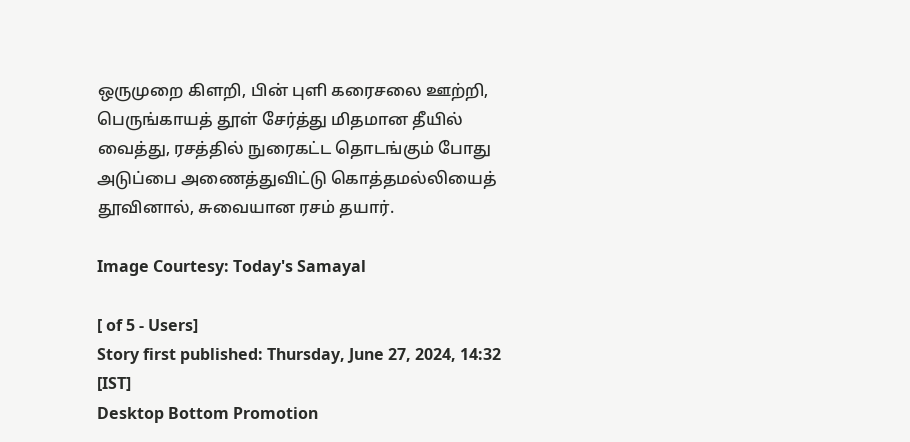ஒருமுறை கிளறி, பின் புளி கரைசலை ஊற்றி, பெருங்காயத் தூள் சேர்த்து மிதமான தீயில் வைத்து, ரசத்தில் நுரைகட்ட தொடங்கும் போது அடுப்பை அணைத்துவிட்டு கொத்தமல்லியைத் தூவினால், சுவையான ரசம் தயார்.

Image Courtesy: Today's Samayal

[ of 5 - Users]
Story first published: Thursday, June 27, 2024, 14:32 [IST]
Desktop Bottom Promotion